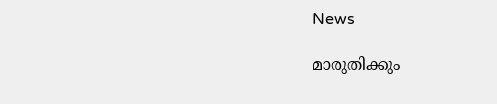News

മാരുതിക്കും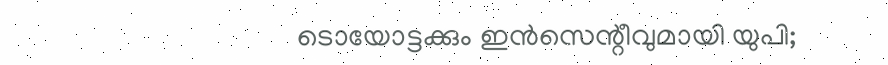ടൊയോട്ടക്കും ഇന്‍സെന്റീവുമായി യുപി;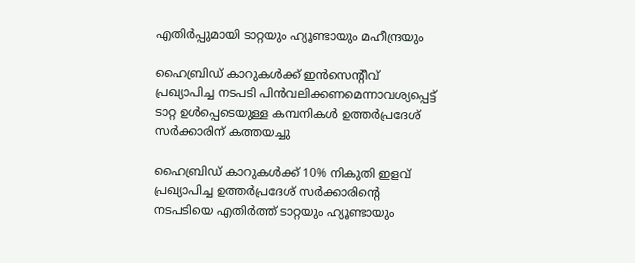എതിര്‍പ്പുമായി ടാറ്റയും ഹ്യൂണ്ടായും മഹീന്ദ്രയും

ഹൈബ്രിഡ് കാറുകള്‍ക്ക് ഇന്‍സെന്റീവ് പ്രഖ്യാപിച്ച നടപടി പിന്‍വലിക്കണമെന്നാവശ്യപ്പെട്ട് ടാറ്റ ഉള്‍പ്പെടെയുള്ള കമ്പനികള്‍ ഉത്തര്‍പ്രദേശ് സര്‍ക്കാരിന് കത്തയച്ചു

ഹൈബ്രിഡ് കാറുകള്‍ക്ക് 10% നികുതി ഇളവ് പ്രഖ്യാപിച്ച ഉത്തര്‍പ്രദേശ് സര്‍ക്കാരിന്റെ നടപടിയെ എതിര്‍ത്ത് ടാറ്റയും ഹ്യൂണ്ടായും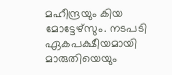മഹീന്ദ്രയും കിയ മോട്ടേഴ്സും. നടപടി ഏകപക്ഷീയമായി മാരുതിയെയും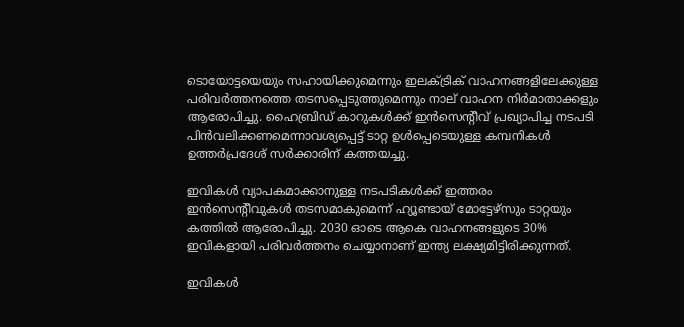ടൊയോട്ടയെയും സഹായിക്കുമെന്നും ഇലക്ട്രിക് വാഹനങ്ങളിലേക്കുള്ള പരിവര്‍ത്തനത്തെ തടസപ്പെടുത്തുമെന്നും നാല് വാഹന നിര്‍മാതാക്കളും ആരോപിച്ചു. ഹൈബ്രിഡ് കാറുകള്‍ക്ക് ഇന്‍സെന്റീവ് പ്രഖ്യാപിച്ച നടപടി പിന്‍വലിക്കണമെന്നാവശ്യപ്പെട്ട് ടാറ്റ ഉള്‍പ്പെടെയുള്ള കമ്പനികള്‍ ഉത്തര്‍പ്രദേശ് സര്‍ക്കാരിന് കത്തയച്ചു.

ഇവികള്‍ വ്യാപകമാക്കാനുള്ള നടപടികള്‍ക്ക് ഇത്തരം ഇന്‍സെന്റീവുകള്‍ തടസമാകുമെന്ന് ഹ്യൂണ്ടായ് മോട്ടേഴ്സും ടാറ്റയും കത്തില്‍ ആരോപിച്ചു. 2030 ഓടെ ആകെ വാഹനങ്ങളുടെ 30% ഇവികളായി പരിവര്‍ത്തനം ചെയ്യാനാണ് ഇന്ത്യ ലക്ഷ്യമിട്ടിരിക്കുന്നത്.

ഇവികള്‍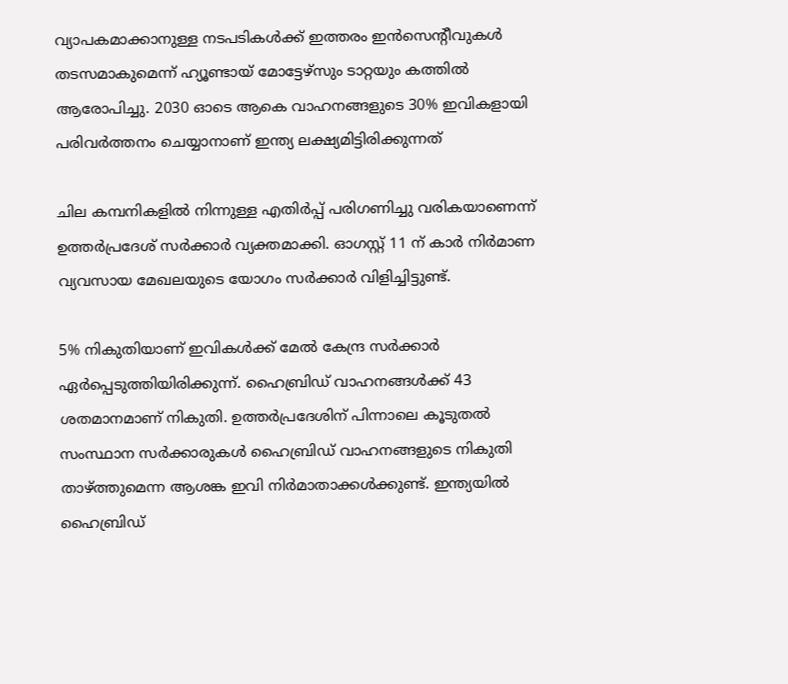വ്യാപകമാക്കാനുള്ള നടപടികള്‍ക്ക് ഇത്തരം ഇന്‍സെന്റീവുകള്‍ തടസമാകുമെന്ന് ഹ്യൂണ്ടായ് മോട്ടേഴ്സും ടാറ്റയും കത്തില്‍ ആരോപിച്ചു. 2030 ഓടെ ആകെ വാഹനങ്ങളുടെ 30% ഇവികളായി പരിവര്‍ത്തനം ചെയ്യാനാണ് ഇന്ത്യ ലക്ഷ്യമിട്ടിരിക്കുന്നത്

ചില കമ്പനികളില്‍ നിന്നുള്ള എതിര്‍പ്പ് പരിഗണിച്ചു വരികയാണെന്ന് ഉത്തര്‍പ്രദേശ് സര്‍ക്കാര്‍ വ്യക്തമാക്കി. ഓഗസ്റ്റ് 11 ന് കാര്‍ നിര്‍മാണ വ്യവസായ മേഖലയുടെ യോഗം സര്‍ക്കാര്‍ വിളിച്ചിട്ടുണ്ട്.

5% നികുതിയാണ് ഇവികള്‍ക്ക് മേല്‍ കേന്ദ്ര സര്‍ക്കാര്‍ ഏര്‍പ്പെടുത്തിയിരിക്കുന്ന്. ഹൈബ്രിഡ് വാഹനങ്ങള്‍ക്ക് 43 ശതമാനമാണ് നികുതി. ഉത്തര്‍പ്രദേശിന് പിന്നാലെ കൂടുതല്‍ സംസ്ഥാന സര്‍ക്കാരുകള്‍ ഹൈബ്രിഡ് വാഹനങ്ങളുടെ നികുതി താഴ്ത്തുമെന്ന ആശങ്ക ഇവി നിര്‍മാതാക്കള്‍ക്കുണ്ട്. ഇന്ത്യയില്‍ ഹൈബ്രിഡ്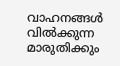വാഹനങ്ങള്‍ വില്‍ക്കുന്ന മാരുതിക്കും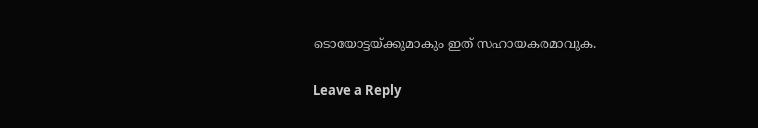ടൊയോട്ടയ്ക്കുമാകും ഇത് സഹായകരമാവുക.

Leave a Reply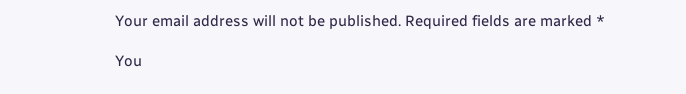Your email address will not be published. Required fields are marked *

You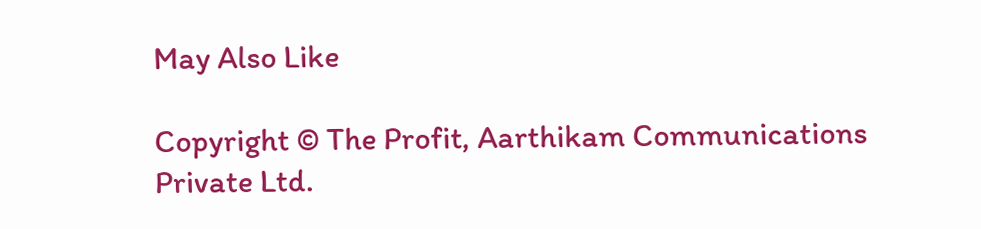May Also Like

Copyright © The Profit, Aarthikam Communications Private Ltd.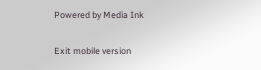Powered by Media Ink

Exit mobile version